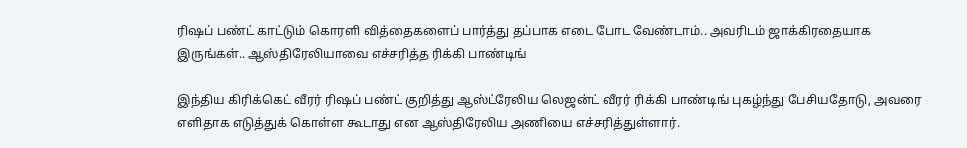ரிஷப் பண்ட் காட்டும் கொரளி வித்தைகளைப் பார்த்து தப்பாக எடை போட வேண்டாம்.. அவரிடம் ஜாக்கிரதையாக இருங்கள்.. ஆஸ்திரேலியாவை எச்சரித்த ரிக்கி பாண்டிங்

இந்திய கிரிக்கெட் வீரர் ரிஷப் பண்ட் குறித்து ஆஸ்ட்ரேலிய லெஜன்ட் வீரர் ரிக்கி பாண்டிங் புகழ்ந்து பேசியதோடு, அவரை எளிதாக எடுத்துக் கொள்ள கூடாது என ஆஸ்திரேலிய அணியை எச்சரித்துள்ளார்.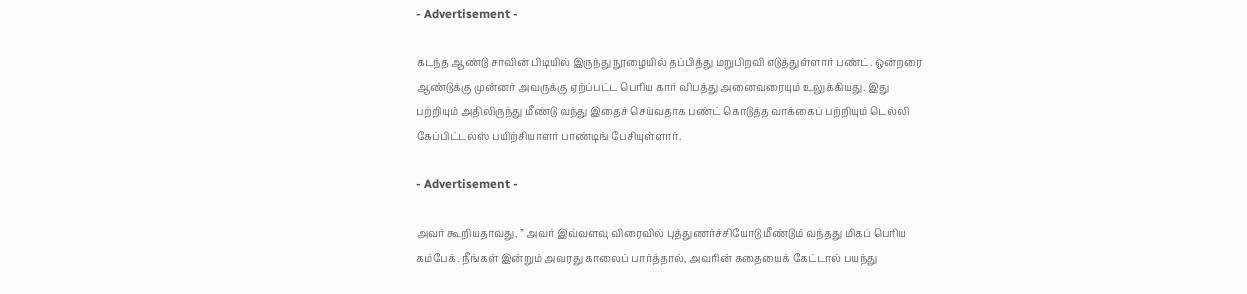- Advertisement -

கடந்த ஆண்டு சாவின் பிடியில் இருந்து நூழையில் தப்பித்து மறுபிறவி எடுத்துள்ளார் பண்ட். ஒன்றரை ஆண்டுக்கு முன்னர் அவருக்கு ஏற்ப்பட்ட பெரிய கார் விபத்து அனைவரையும் உலுக்கியது. இது பற்றியும் அதிலிருந்து மீண்டு வந்து இதைச் செய்வதாக பண்ட் கொடுத்த வாக்கைப் பற்றியும் டெல்லி கேப்பிட்டல்ஸ் பயிற்சியாளர் பாண்டிங் பேசியுள்ளார்.

- Advertisement -

அவர் கூறியதாவது, ” அவர் இவ்வளவு விரைவில் புத்துணர்ச்சியோடு மீண்டும் வந்தது மிகப் பெரிய கம்பேக். நீங்கள் இன்றும் அவரது காலைப் பார்த்தால், அவரின் கதையைக் கேட்டால் பயந்து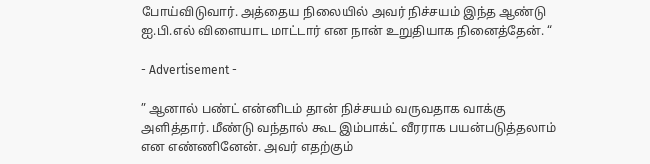போய்விடுவார். அத்தைய நிலையில் அவர் நிச்சயம் இந்த ஆண்டு ஐ.பி.எல் விளையாட மாட்டார் என நான் உறுதியாக நினைத்தேன். “

- Advertisement -

” ஆனால் பண்ட் என்னிடம் தான் நிச்சயம் வருவதாக வாக்கு அளித்தார். மீண்டு வந்தால் கூட இம்பாக்ட் வீரராக பயன்படுத்தலாம் என எண்ணினேன். அவர் எதற்கும்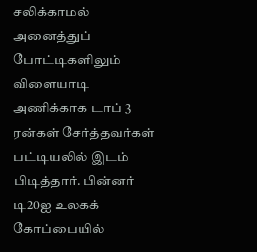சலிக்காமல் அனைத்துப் போட்டிகளிலும் விளையாடி அணிக்காக டாப் 3 ரன்கள் சேர்த்தவர்கள் பட்டியலில் இடம் பிடித்தார். பின்னர் டி20ஐ உலகக் கோப்பையில்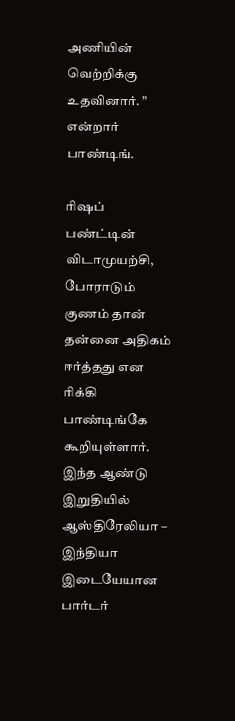அணியின் வெற்றிக்கு உதவினார். ” என்றார் பாண்டிங்.

ரிஷப் பண்ட்டின் விடாமுயற்சி, போராடும் குணம் தான் தன்னை அதிகம் ஈர்த்தது என ரிக்கி பாண்டிங்கே கூறியுள்ளார். இந்த ஆண்டு இறுதியில் ஆஸ்திரேலியா – இந்தியா இடையேயான பார்டர்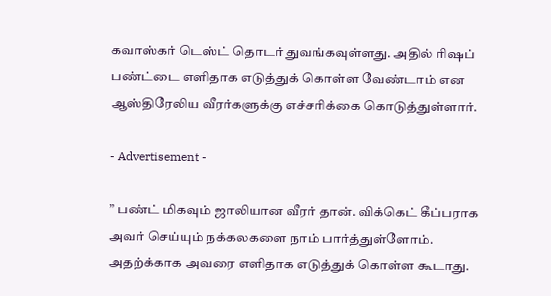கவாஸ்கர் டெஸ்ட் தொடர் துவங்கவுள்ளது. அதில் ரிஷப் பண்ட்டை எளிதாக எடுத்துக் கொள்ள வேண்டாம் என ஆஸ்திரேலிய வீரர்களுக்கு எச்சரிக்கை கொடுத்துள்ளார்.

- Advertisement -

” பண்ட் மிகவும் ஜாலியான வீரர் தான். விக்கெட் கீப்பராக அவர் செய்யும் நக்கலகளை நாம் பார்த்துள்ளோம். அதற்க்காக அவரை எளிதாக எடுத்துக் கொள்ள கூடாது.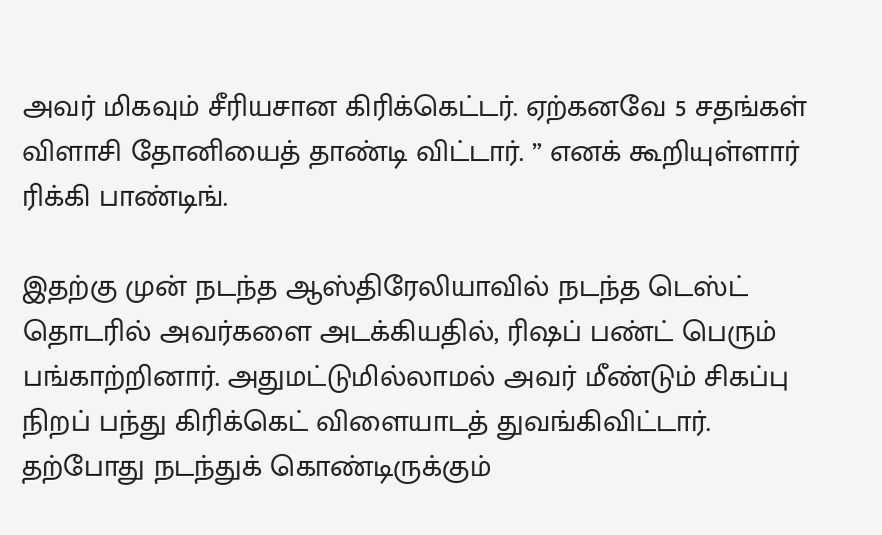அவர் மிகவும் சீரியசான கிரிக்கெட்டர். ஏற்கனவே 5 சதங்கள் விளாசி தோனியைத் தாண்டி விட்டார். ” எனக் கூறியுள்ளார் ரிக்கி பாண்டிங்.

இதற்கு முன் நடந்த ஆஸ்திரேலியாவில் நடந்த டெஸ்ட் தொடரில் அவர்களை அடக்கியதில், ரிஷப் பண்ட் பெரும் பங்காற்றினார். அதுமட்டுமில்லாமல் அவர் மீண்டும் சிகப்பு நிறப் பந்து கிரிக்கெட் விளையாடத் துவங்கிவிட்டார். தற்போது நடந்துக் கொண்டிருக்கும்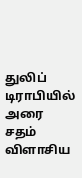துலிப் டிராபியில் அரை சதம் விளாசிய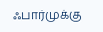ஃபார்முக்கு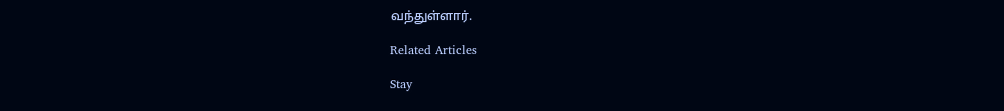வந்துள்ளார்.

Related Articles

Stay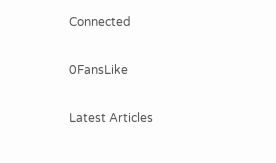Connected

0FansLike

Latest Articles